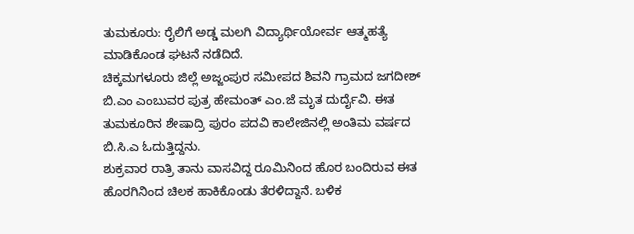ತುಮಕೂರು: ರೈಲಿಗೆ ಅಡ್ಡ ಮಲಗಿ ವಿದ್ಯಾರ್ಥಿಯೋರ್ವ ಆತ್ಮಹತ್ಯೆ ಮಾಡಿಕೊಂಡ ಘಟನೆ ನಡೆದಿದೆ.
ಚಿಕ್ಕಮಗಳೂರು ಜಿಲ್ಲೆ ಅಜ್ಜಂಪುರ ಸಮೀಪದ ಶಿವನಿ ಗ್ರಾಮದ ಜಗದೀಶ್ ಬಿ.ಎಂ ಎಂಬುವರ ಪುತ್ರ ಹೇಮಂತ್ ಎಂ.ಜೆ ಮೃತ ದುರ್ದೈವಿ. ಈತ ತುಮಕೂರಿನ ಶೇಷಾದ್ರಿ ಪುರಂ ಪದವಿ ಕಾಲೇಜಿನಲ್ಲಿ ಅಂತಿಮ ವರ್ಷದ ಬಿ.ಸಿ.ಎ ಓದುತ್ತಿದ್ದನು.
ಶುಕ್ರವಾರ ರಾತ್ರಿ ತಾನು ವಾಸವಿದ್ದ ರೂಮಿನಿಂದ ಹೊರ ಬಂದಿರುವ ಈತ ಹೊರಗಿನಿಂದ ಚಿಲಕ ಹಾಕಿಕೊಂಡು ತೆರಳಿದ್ದಾನೆ. ಬಳಿಕ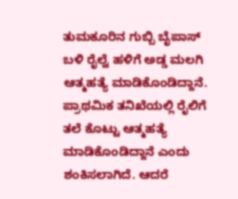ತುಮಕೂರಿನ ಗುಬ್ಬಿ ಬೈಪಾಸ್ ಬಳಿ ರೈಲ್ವೆ ಹಳಿಗೆ ಅಡ್ಡ ಮಲಗಿ ಆತ್ಮಹತ್ಯೆ ಮಾಡಿಕೊಂಡಿದ್ದಾನೆ.
ಪ್ರಾಥಮಿಕ ತನಿಖೆಯಲ್ಲಿ ರೈಲಿಗೆ ತಲೆ ಕೊಟ್ಟು ಆತ್ಮಹತ್ಯೆ ಮಾಡಿಕೊಂಡಿದ್ದಾನೆ ಎಂದು ಶಂಕಿಸಲಾಗಿದೆ. ಆದರೆ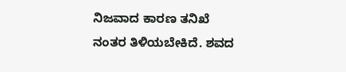ನಿಜವಾದ ಕಾರಣ ತನಿಖೆ ನಂತರ ತಿಳಿಯಬೇಕಿದೆ. ಶವದ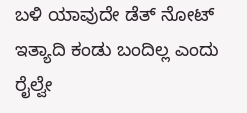ಬಳಿ ಯಾವುದೇ ಡೆತ್ ನೋಟ್ ಇತ್ಯಾದಿ ಕಂಡು ಬಂದಿಲ್ಲ ಎಂದು ರೈಲ್ವೇ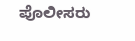ಪೊಲೀಸರು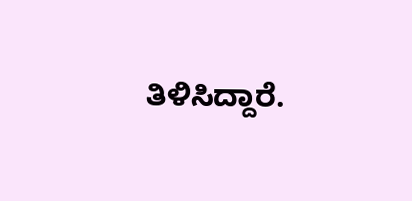ತಿಳಿಸಿದ್ದಾರೆ.